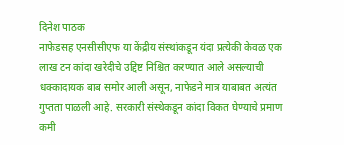दिनेश पाठक
नाफेडसह एनसीसीएफ या केंद्रीय संस्थांकडून यंदा प्रत्येकी केवळ एक लाख टन कांदा खरेदीचे उद्दिष्ट निश्चित करण्यात आले असल्याची धक्कादायक बाब समोर आली असून, नाफेडने मात्र याबाबत अत्यंत गुप्तता पाळली आहे. सरकारी संस्थेकडून कांदा विकत घेण्याचे प्रमाण कमी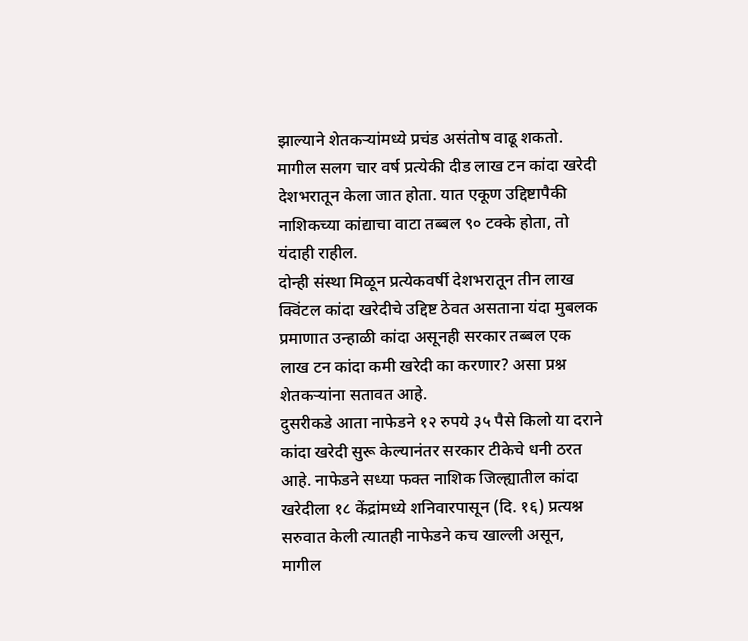झाल्याने शेतकऱ्यांमध्ये प्रचंड असंतोष वाढू शकतो.
मागील सलग चार वर्ष प्रत्येकी दीड लाख टन कांदा खरेदी देशभरातून केला जात होता. यात एकूण उद्दिष्टापैकी नाशिकच्या कांद्याचा वाटा तब्बल ९० टक्के होता, तो यंदाही राहील.
दोन्ही संस्था मिळून प्रत्येकवर्षी देशभरातून तीन लाख क्विंटल कांदा खरेदीचे उद्दिष्ट ठेवत असताना यंदा मुबलक प्रमाणात उन्हाळी कांदा असूनही सरकार तब्बल एक लाख टन कांदा कमी खरेदी का करणार? असा प्रश्न शेतकऱ्यांना सतावत आहे.
दुसरीकडे आता नाफेडने १२ रुपये ३५ पैसे किलो या दराने कांदा खरेदी सुरू केल्यानंतर सरकार टीकेचे धनी ठरत आहे. नाफेडने सध्या फक्त नाशिक जिल्ह्यातील कांदा खरेदीला १८ केंद्रांमध्ये शनिवारपासून (दि. १६) प्रत्यश्न सरुवात केली त्यातही नाफेडने कच खाल्ली असून, मागील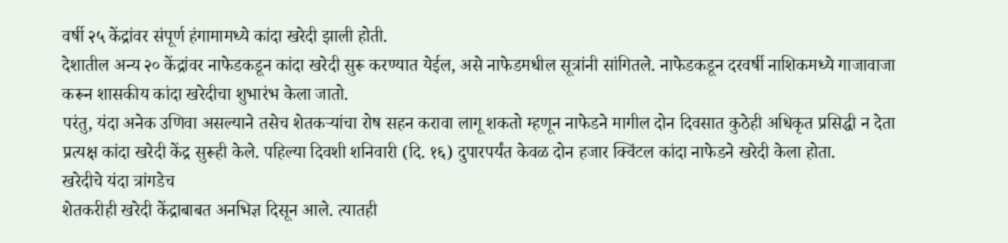वर्षी २५ केंद्रांवर संपूर्ण हंगामामध्ये कांदा खरेदी झाली होती.
देशातील अन्य २० केंद्रांवर नाफेडकडून कांदा खरेदी सुरू करण्यात येईल, असे नाफेडमधील सूत्रांनी सांगितले. नाफेडकडून दरवर्षी नाशिकमध्ये गाजावाजा करून शासकीय कांदा खरेदीचा शुभारंभ केला जातो.
परंतु, यंदा अनेक उणिवा असल्याने तसेच शेतकऱ्यांचा रोष सहन करावा लागू शकतो म्हणून नाफेडने मागील दोन दिवसात कुठेही अधिकृत प्रसिद्धी न देता प्रत्यक्ष कांदा खरेदी केंद्र सुरूही केले. पहिल्या दिवशी शनिवारी (दि. १६) दुपारपर्यंत केवळ दोन हजार क्विंटल कांदा नाफेडने खरेदी केला होता.
खरेदीचे यंदा त्रांगडेच
शेतकरीही खरेदी केंद्राबाबत अनभिज्ञ दिसून आले. त्यातही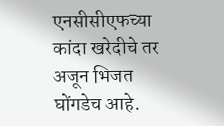एनसीसीएफच्या कांदा खरेदीचे तर अजून भिजत घोंगडेच आहे.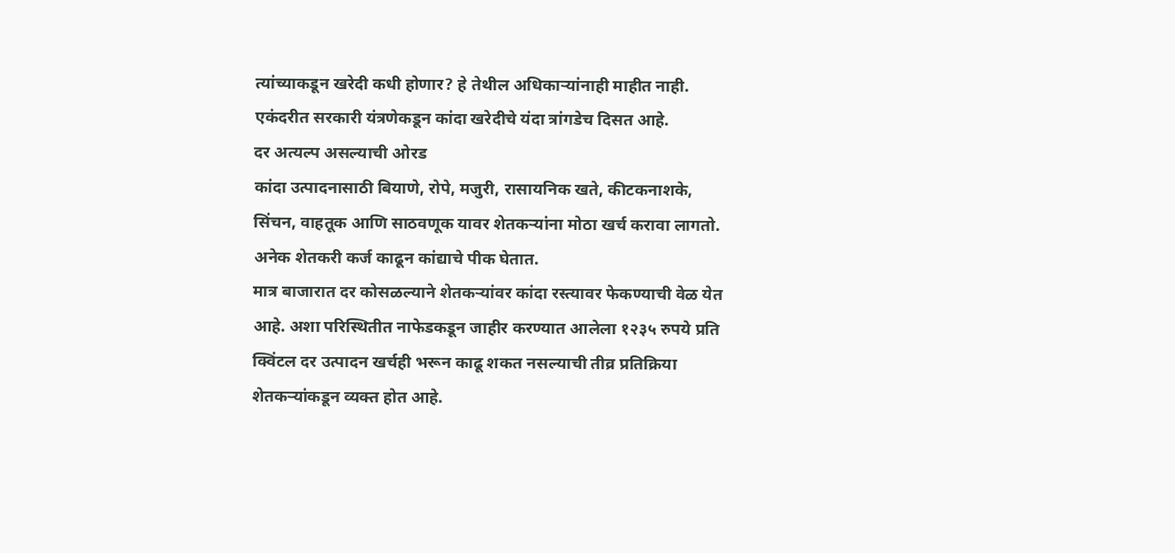त्यांच्याकडून खरेदी कधी होणार? हे तेथील अधिकाऱ्यांनाही माहीत नाही. एकंदरीत सरकारी यंत्रणेकडून कांदा खरेदीचे यंदा त्रांगडेच दिसत आहे.
दर अत्यल्प असल्याची ओरड
कांदा उत्पादनासाठी बियाणे, रोपे, मजुरी, रासायनिक खते, कीटकनाशके, सिंचन, वाहतूक आणि साठवणूक यावर शेतकऱ्यांना मोठा खर्च करावा लागतो. अनेक शेतकरी कर्ज काढून कांद्याचे पीक घेतात.
मात्र बाजारात दर कोसळल्याने शेतकऱ्यांवर कांदा रस्त्यावर फेकण्याची वेळ येत आहे. अशा परिस्थितीत नाफेडकडून जाहीर करण्यात आलेला १२३५ रुपये प्रति क्विंटल दर उत्पादन खर्चही भरून काढू शकत नसल्याची तीव्र प्रतिक्रिया शेतकऱ्यांकडून व्यक्त होत आहे.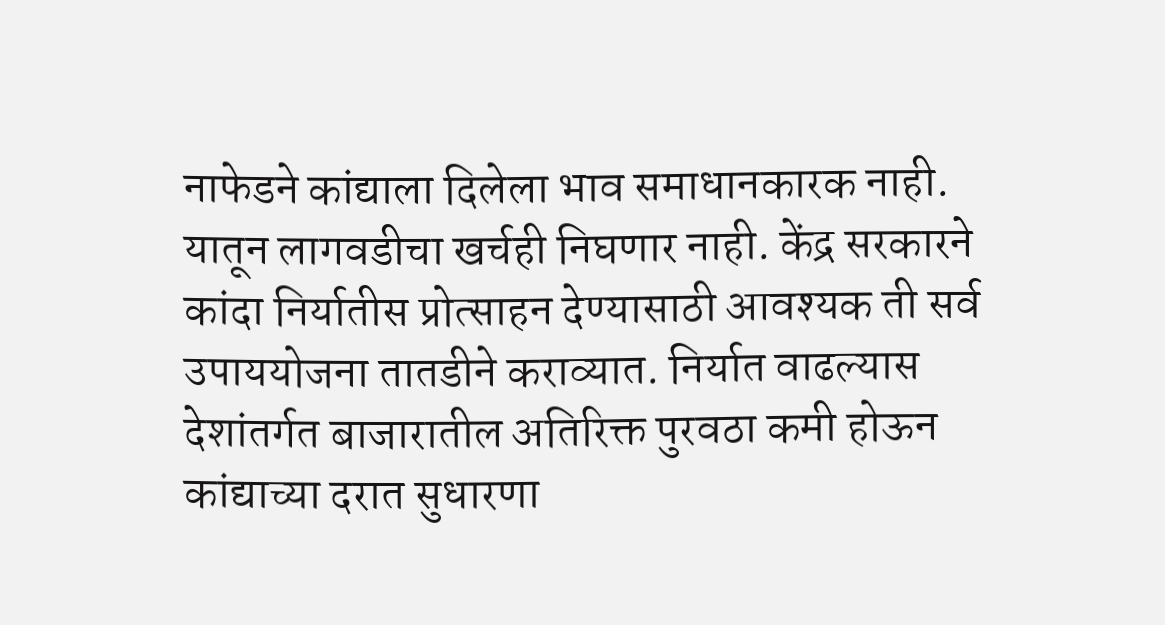नाफेडने कांद्याला दिलेला भाव समाधानकारक नाही. यातून लागवडीचा खर्चही निघणार नाही. केंद्र सरकारने कांदा निर्यातीस प्रोत्साहन देण्यासाठी आवश्यक ती सर्व उपाययोजना तातडीने कराव्यात. निर्यात वाढल्यास देशांतर्गत बाजारातील अतिरिक्त पुरवठा कमी होऊन कांद्याच्या दरात सुधारणा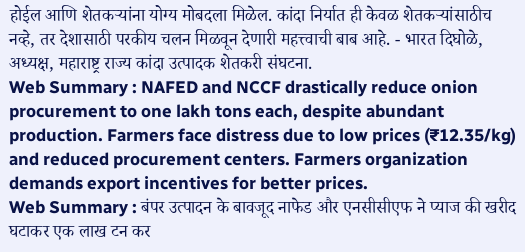होईल आणि शेतकऱ्यांना योग्य मोबदला मिळेल. कांदा निर्यात ही केवळ शेतकऱ्यांसाठीच नव्हे, तर देशासाठी परकीय चलन मिळवून देणारी महत्त्वाची बाब आहे. - भारत दिघोळे, अध्यक्ष, महाराष्ट्र राज्य कांदा उत्पादक शेतकरी संघटना.
Web Summary : NAFED and NCCF drastically reduce onion procurement to one lakh tons each, despite abundant production. Farmers face distress due to low prices (₹12.35/kg) and reduced procurement centers. Farmers organization demands export incentives for better prices.
Web Summary : बंपर उत्पादन के बावजूद नाफेड और एनसीसीएफ ने प्याज की खरीद घटाकर एक लाख टन कर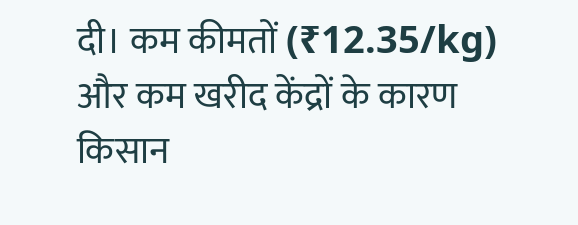दी। कम कीमतों (₹12.35/kg) और कम खरीद केंद्रों के कारण किसान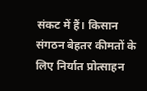संकट में हैं। किसान संगठन बेहतर कीमतों के लिए निर्यात प्रोत्साहन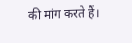की मांग करते हैं।